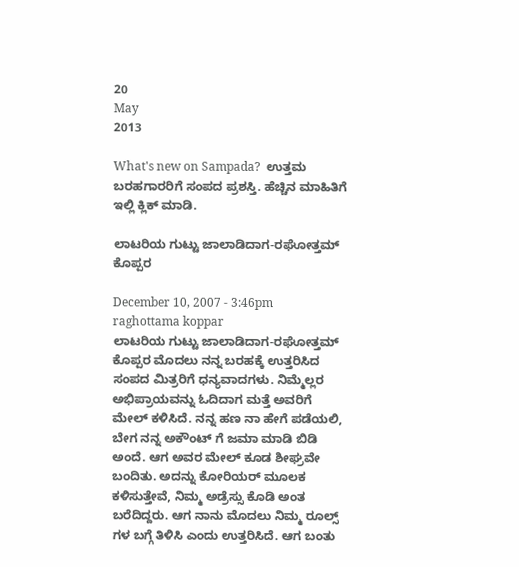20
May
2013

What's new on Sampada?  ಉತ್ತಮ ಬರಹಗಾರರಿಗೆ ಸಂಪದ ಪ್ರಶಸ್ತಿ. ಹೆಚ್ಚಿನ ಮಾಹಿತಿಗೆ ಇಲ್ಲಿ ಕ್ಲಿಕ್ ಮಾಡಿ.

ಲಾಟರಿಯ ಗುಟ್ಟು ಜಾಲಾಡಿದಾಗ-ರಘೋತ್ತಮ್ ಕೊಪ್ಪರ

December 10, 2007 - 3:46pm
raghottama koppar
ಲಾಟರಿಯ ಗುಟ್ಟು ಜಾಲಾಡಿದಾಗ-ರಘೋತ್ತಮ್ ಕೊಪ್ಪರ ಮೊದಲು ನನ್ನ ಬರಹಕ್ಕೆ ಉತ್ತರಿಸಿದ ಸಂಪದ ಮಿತ್ರರಿಗೆ ಧನ್ಯವಾದಗಳು. ನಿಮ್ಮೆಲ್ಲರ ಅಭಿಪ್ರಾಯವನ್ನು ಓದಿದಾಗ ಮತ್ತೆ ಅವರಿಗೆ ಮೇಲ್ ಕಳಿಸಿದೆ. ನನ್ನ ಹಣ ನಾ ಹೇಗೆ ಪಡೆಯಲಿ, ಬೇಗ ನನ್ನ ಅಕೌಂಟ್ ಗೆ ಜಮಾ ಮಾಡಿ ಬಿಡಿ ಅಂದೆ. ಆಗ ಅವರ ಮೇಲ್ ಕೂಡ ಶೀಘ್ರವೇ ಬಂದಿತು. ಅದನ್ನು ಕೋರಿಯರ್ ಮೂಲಕ ಕಳಿಸುತ್ತೇವೆ, ನಿಮ್ಮ ಅಡ್ರೆಸ್ಸು ಕೊಡಿ ಅಂತ ಬರೆದಿದ್ದರು. ಆಗ ನಾನು ಮೊದಲು ನಿಮ್ಮ ರೂಲ್ಸ್ ಗಳ ಬಗ್ಗೆ ತಿಳಿಸಿ ಎಂದು ಉತ್ತರಿಸಿದೆ. ಆಗ ಬಂತು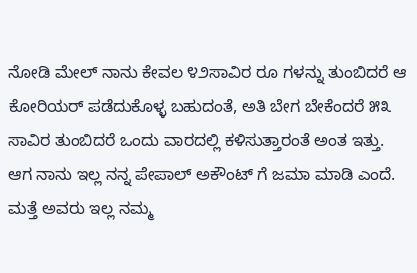ನೋಡಿ ಮೇಲ್ ನಾನು ಕೇವಲ ೪೨ಸಾವಿರ ರೂ ಗಳನ್ನು ತುಂಬಿದರೆ ಆ ಕೋರಿಯರ್ ಪಡೆದುಕೊಳ್ಳ ಬಹುದಂತೆ, ಅತಿ ಬೇಗ ಬೇಕೆಂದರೆ ೫೩ ಸಾವಿರ ತುಂಬಿದರೆ ಒಂದು ವಾರದಲ್ಲಿ ಕಳಿಸುತ್ತಾರಂತೆ ಅಂತ ಇತ್ತು. ಆಗ ನಾನು ಇಲ್ಲ ನನ್ನ ಪೇಪಾಲ್ ಅಕೌಂಟ್ ಗೆ ಜಮಾ ಮಾಡಿ ಎಂದೆ. ಮತ್ತೆ ಅವರು ಇಲ್ಲ ನಮ್ಮ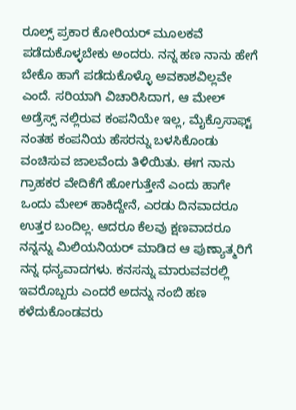ರೂಲ್ಸ್ ಪ್ರಕಾರ ಕೋರಿಯರ್ ಮೂಲಕವೆ ಪಡೆದುಕೊಳ್ಳಬೇಕು ಅಂದರು. ನನ್ನ ಹಣ ನಾನು ಹೇಗೆ ಬೇಕೊ ಹಾಗೆ ಪಡೆದುಕೊಳ್ಳೊ ಅವಕಾಶವಿಲ್ಲವೇ ಎಂದೆ. ಸರಿಯಾಗಿ ವಿಚಾರಿಸಿದಾಗ, ಆ ಮೇಲ್ ಅಡ್ರೆಸ್ಸ್ ನಲ್ಲಿರುವ ಕಂಪನಿಯೇ ಇಲ್ಲ, ಮೈಕ್ರೊಸಾಫ್ಟ್ ನಂತಹ ಕಂಪನಿಯ ಹೆಸರನ್ನು ಬಳಸಿಕೊಂಡು ವಂಚಿಸುವ ಜಾಲವೆಂದು ತಿಳಿಯಿತು. ಈಗ ನಾನು ಗ್ರಾಹಕರ ವೇದಿಕೆಗೆ ಹೋಗುತ್ತೇನೆ ಎಂದು ಹಾಗೇ ಒಂದು ಮೇಲ್ ಹಾಕಿದ್ದೇನೆ, ಎರಡು ದಿನವಾದರೂ ಉತ್ತರ ಬಂದಿಲ್ಲ. ಆದರೂ ಕೆಲವು ಕ್ಷಣವಾದರೂ ನನ್ನನ್ನು ಮಿಲಿಯನಿಯರ್ ಮಾಡಿದ ಆ ಪುಣ್ಯಾತ್ಮರಿಗೆ ನನ್ನ ಧನ್ಯವಾದಗಳು. ಕನಸನ್ನು ಮಾರುವವರಲ್ಲಿ ಇವರೊಬ್ಬರು ಎಂದರೆ ಅದನ್ನು ನಂಬಿ ಹಣ ಕಳೆದುಕೊಂಡವರು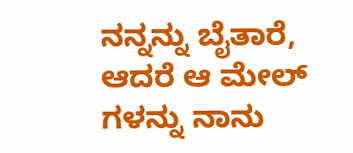ನನ್ನನ್ನು ಬೈತಾರೆ, ಆದರೆ ಆ ಮೇಲ್ ಗಳನ್ನು ನಾನು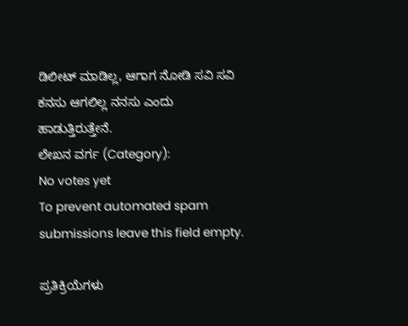ಡಿಲೀಟ್ ಮಾಡಿಲ್ಲ, ಆಗಾಗ ನೋಡಿ ಸವಿ ಸವಿ ಕನಸು ಆಗಲಿಲ್ಲ ನನಸು ಎಂದು ಹಾಡುತ್ತಿರುತ್ತೇನೆ.
ಲೇಖನ ವರ್ಗ (Category):
No votes yet
To prevent automated spam submissions leave this field empty.

ಪ್ರತಿಕ್ರಿಯೆಗಳು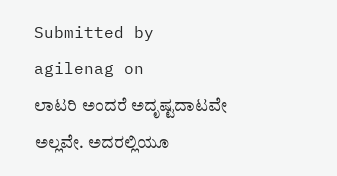Submitted by agilenag on
ಲಾಟರಿ ಅಂದರೆ ಅದೃಷ್ಟದಾಟವೇ ಅಲ್ಲವೇ. ಅದರಲ್ಲಿಯೂ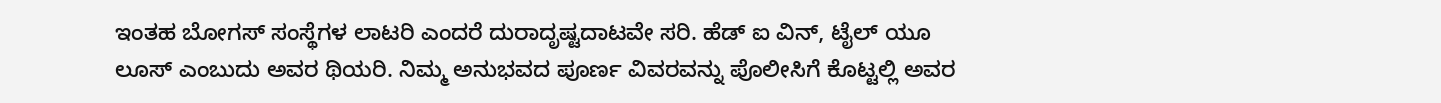ಇಂತಹ ಬೋಗಸ್ ಸಂಸ್ಥೆಗಳ ಲಾಟರಿ ಎಂದರೆ ದುರಾದೃಷ್ಟದಾಟವೇ ಸರಿ. ಹೆಡ್ ಐ ವಿನ್, ಟೈಲ್ ಯೂ ಲೂಸ್ ಎಂಬುದು ಅವರ ಥಿಯರಿ. ನಿಮ್ಮ ಅನುಭವದ ಪೂರ್ಣ ವಿವರವನ್ನು ಪೊಲೀಸಿಗೆ ಕೊಟ್ಟಲ್ಲಿ ಅವರ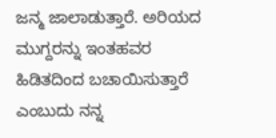ಜನ್ಮ ಜಾಲಾಡುತ್ತಾರೆ. ಅರಿಯದ ಮುಗ್ದರನ್ನು ಇಂತಹವರ ಹಿಡಿತದಿಂದ ಬಚಾಯಿಸುತ್ತಾರೆ ಎಂಬುದು ನನ್ನ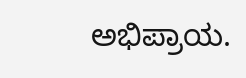ಅಭಿಪ್ರಾಯ.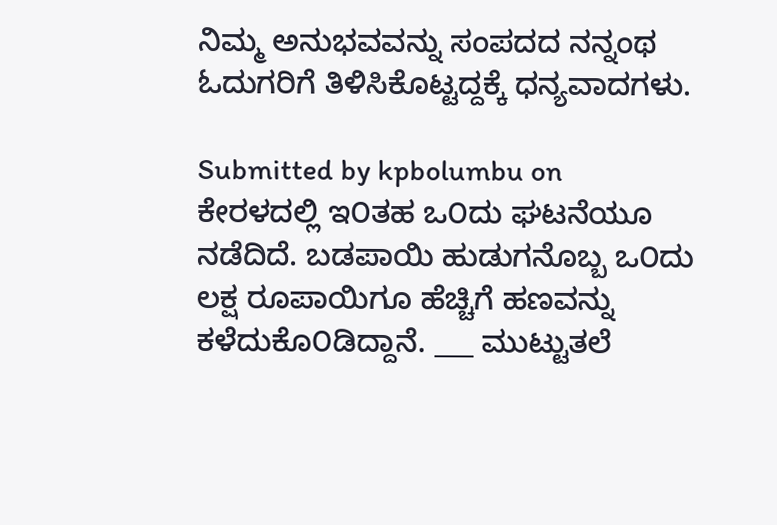ನಿಮ್ಮ ಅನುಭವವನ್ನು ಸಂಪದದ ನನ್ನಂಥ ಓದುಗರಿಗೆ ತಿಳಿಸಿಕೊಟ್ಟದ್ದಕ್ಕೆ ಧನ್ಯವಾದಗಳು.

Submitted by kpbolumbu on
ಕೇರಳದಲ್ಲಿ ಇ೦ತಹ ಒ೦ದು ಘಟನೆಯೂ ನಡೆದಿದೆ. ಬಡಪಾಯಿ ಹುಡುಗನೊಬ್ಬ ಒ೦ದು ಲಕ್ಷ ರೂಪಾಯಿಗೂ ಹೆಚ್ಚಿಗೆ ಹಣವನ್ನು ಕಳೆದುಕೊ೦ಡಿದ್ದಾನೆ. ___ ಮುಟ್ಟುತಲೆ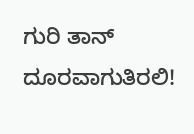ಗುರಿ ತಾನ್ ದೂರವಾಗುತಿರಲಿ!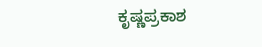ಕೃಷ್ಣಪ್ರಕಾಶ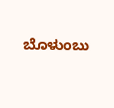ಬೊಳುಂಬು